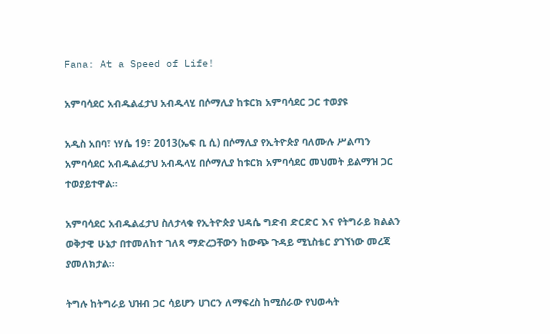Fana: At a Speed of Life!

አምባሳደር አብዱልፈታህ አብዱላሂ በሶማሊያ ከቱርክ አምባሳደር ጋር ተወያዩ

አዲስ አበባ፣ ነሃሴ 19፣ 2013(ኤፍ ቢ ሲ) በሶማሊያ የኢትዮጵያ ባለሙሉ ሥልጣን አምባሳደር አብዱልፈታህ አብዱላሂ በሶማሊያ ከቱርክ አምባሳደር መህመት ይልማዝ ጋር ተወያይተዋል።

አምባሳደር አብዱልፈታህ ስለታላቁ የኢትዮጵያ ህዳሴ ግድብ ድርድር እና የትግራይ ክልልን ወቅታዊ ሁኔታ በተመለከተ ገለጻ ማድረጋቸውን ከውጭ ጉዳይ ሚኒስቴር ያገኘነው መረጃ ያመለክታል፡፡

ትግሉ ከትግራይ ህዝብ ጋር ሳይሆን ሀገርን ለማፍረስ ከሚሰራው የህወሓት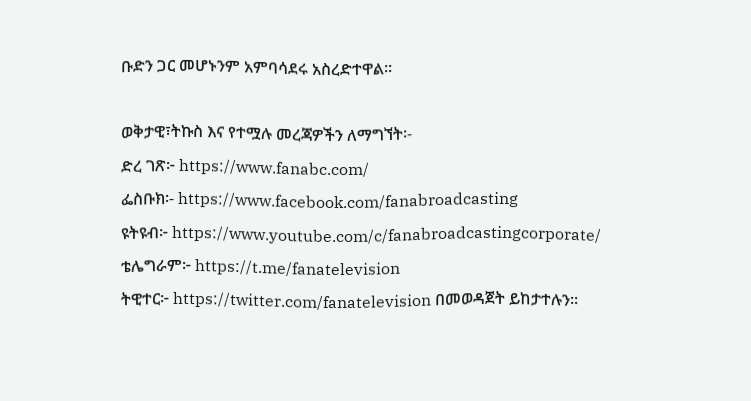ቡድን ጋር መሆኑንም አምባሳደሩ አስረድተዋል።

ወቅታዊ፣ትኩስ እና የተሟሉ መረጃዎችን ለማግኘት፡-
ድረ ገጽ፦ https://www.fanabc.com/
ፌስቡክ፡- https://www.facebook.com/fanabroadcasting
ዩትዩብ፦ https://www.youtube.com/c/fanabroadcastingcorporate/
ቴሌግራም፦ https://t.me/fanatelevision
ትዊተር፦ https://twitter.com/fanatelevision በመወዳጀት ይከታተሉን፡፡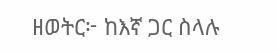ዘወትር፦ ከእኛ ጋር ስላሉ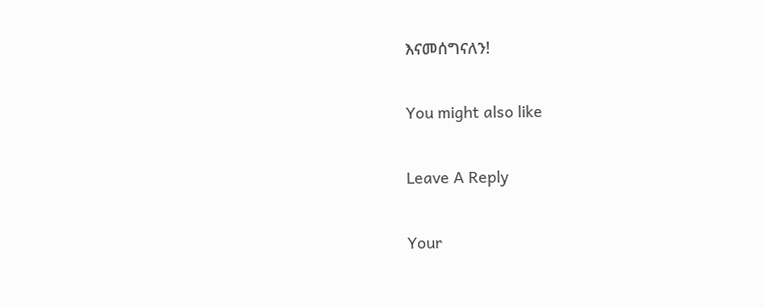እናመሰግናለን!

You might also like

Leave A Reply

Your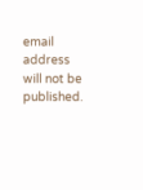email address will not be published.